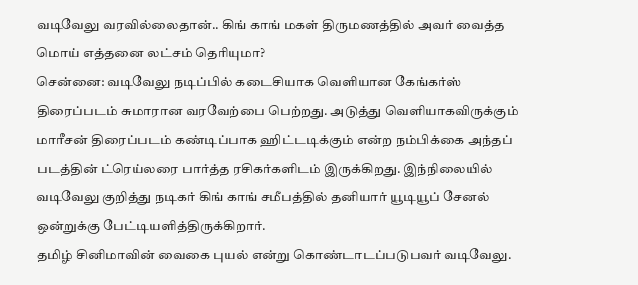வடிவேலு வரவில்லைதான்.. கிங் காங் மகள் திருமணத்தில் அவர் வைத்த மொய் எத்தனை லட்சம் தெரியுமா?
சென்னை: வடிவேலு நடிப்பில் கடைசியாக வெளியான கேங்கர்ஸ் திரைப்படம் சுமாரான வரவேற்பை பெற்றது. அடுத்து வெளியாகவிருக்கும் மாரீசன் திரைப்படம் கண்டிப்பாக ஹிட்டடிக்கும் என்ற நம்பிக்கை அந்தப் படத்தின் ட்ரெய்லரை பார்த்த ரசிகர்களிடம் இருக்கிறது. இந்நிலையில் வடிவேலு குறித்து நடிகர் கிங் காங் சமீபத்தில் தனியார் யூடியூப் சேனல் ஒன்றுக்கு பேட்டியளித்திருக்கிறார்.
தமிழ் சினிமாவின் வைகை புயல் என்று கொண்டாடப்படுபவர் வடிவேலு.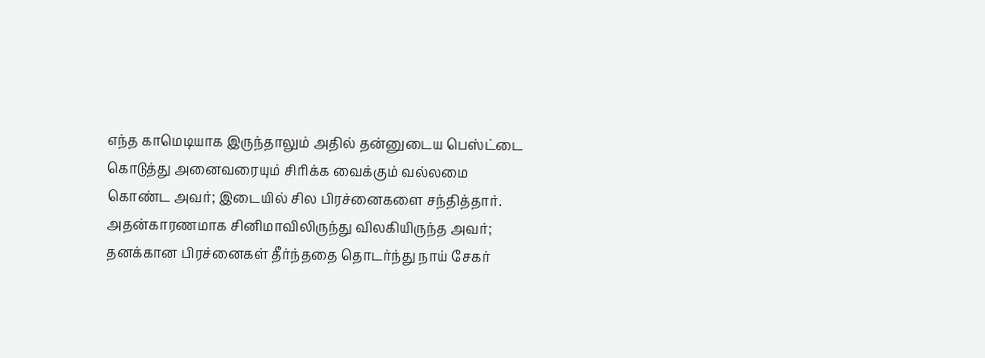எந்த காமெடியாக இருந்தாலும் அதில் தன்னுடைய பெஸ்ட்டை கொடுத்து அனைவரையும் சிரிக்க வைக்கும் வல்லமை கொண்ட அவர்; இடையில் சில பிரச்னைகளை சந்தித்தார். அதன்காரணமாக சினிமாவிலிருந்து விலகியிருந்த அவர்; தனக்கான பிரச்னைகள் தீர்ந்ததை தொடர்ந்து நாய் சேகர்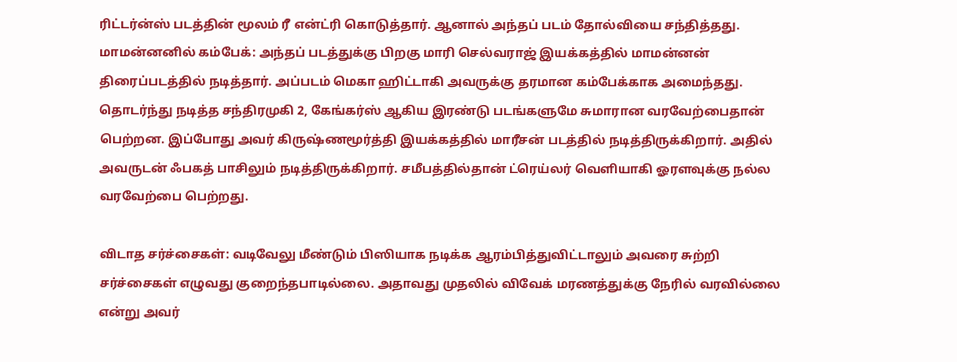ரிட்டர்ன்ஸ் படத்தின் மூலம் ரீ என்ட்ரி கொடுத்தார். ஆனால் அந்தப் படம் தோல்வியை சந்தித்தது.
மாமன்னனில் கம்பேக்: அந்தப் படத்துக்கு பிறகு மாரி செல்வராஜ் இயக்கத்தில் மாமன்னன் திரைப்படத்தில் நடித்தார். அப்படம் மெகா ஹிட்டாகி அவருக்கு தரமான கம்பேக்காக அமைந்தது. தொடர்ந்து நடித்த சந்திரமுகி 2, கேங்கர்ஸ் ஆகிய இரண்டு படங்களுமே சுமாரான வரவேற்பைதான் பெற்றன. இப்போது அவர் கிருஷ்ணமூர்த்தி இயக்கத்தில் மாரீசன் படத்தில் நடித்திருக்கிறார். அதில் அவருடன் ஃபகத் பாசிலும் நடித்திருக்கிறார். சமீபத்தில்தான் ட்ரெய்லர் வெளியாகி ஓரளவுக்கு நல்ல வரவேற்பை பெற்றது.

விடாத சர்ச்சைகள்: வடிவேலு மீண்டும் பிஸியாக நடிக்க ஆரம்பித்துவிட்டாலும் அவரை சுற்றி சர்ச்சைகள் எழுவது குறைந்தபாடில்லை. அதாவது முதலில் விவேக் மரணத்துக்கு நேரில் வரவில்லை என்று அவர்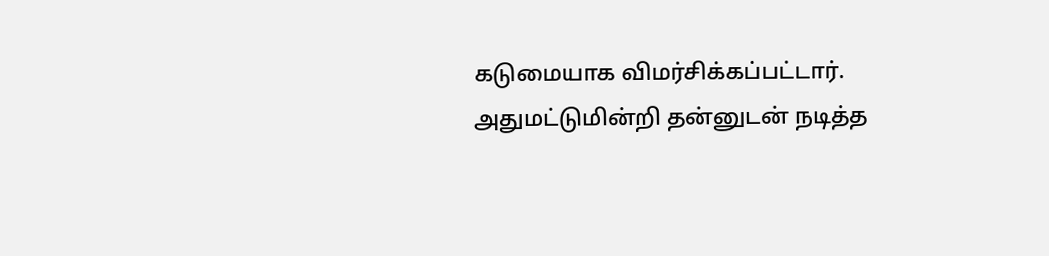கடுமையாக விமர்சிக்கப்பட்டார். அதுமட்டுமின்றி தன்னுடன் நடித்த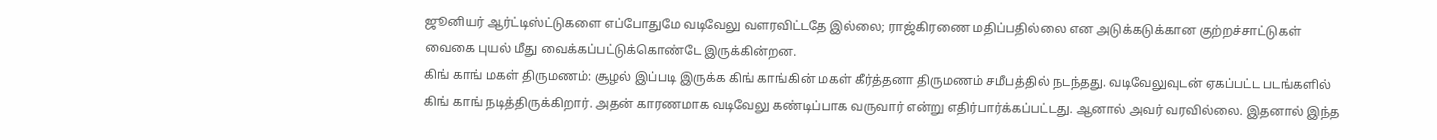ஜூனியர் ஆர்ட்டிஸ்ட்டுகளை எப்போதுமே வடிவேலு வளரவிட்டதே இல்லை; ராஜ்கிரணை மதிப்பதில்லை என அடுக்கடுக்கான குற்றச்சாட்டுகள் வைகை புயல் மீது வைக்கப்பட்டுக்கொண்டே இருக்கின்றன.
கிங் காங் மகள் திருமணம்: சூழல் இப்படி இருக்க கிங் காங்கின் மகள் கீர்த்தனா திருமணம் சமீபத்தில் நடந்தது. வடிவேலுவுடன் ஏகப்பட்ட படங்களில் கிங் காங் நடித்திருக்கிறார். அதன் காரணமாக வடிவேலு கண்டிப்பாக வருவார் என்று எதிர்பார்க்கப்பட்டது. ஆனால் அவர் வரவில்லை. இதனால் இந்த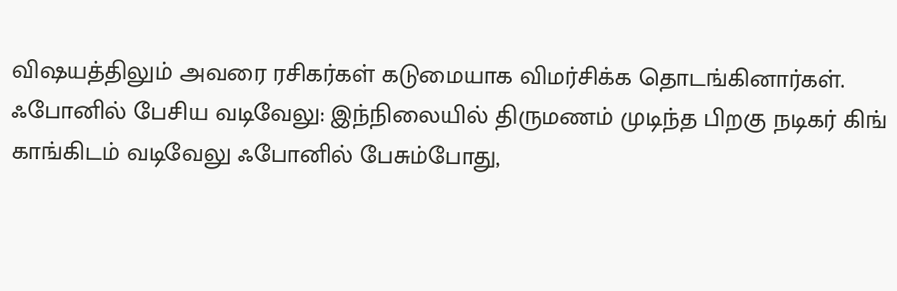விஷயத்திலும் அவரை ரசிகர்கள் கடுமையாக விமர்சிக்க தொடங்கினார்கள்.
ஃபோனில் பேசிய வடிவேலு: இந்நிலையில் திருமணம் முடிந்த பிறகு நடிகர் கிங் காங்கிடம் வடிவேலு ஃபோனில் பேசும்போது,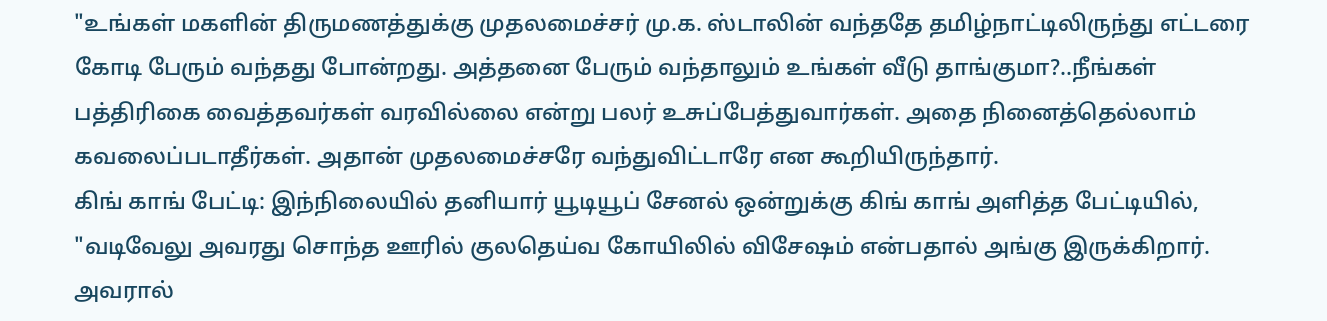"உங்கள் மகளின் திருமணத்துக்கு முதலமைச்சர் மு.க. ஸ்டாலின் வந்ததே தமிழ்நாட்டிலிருந்து எட்டரை கோடி பேரும் வந்தது போன்றது. அத்தனை பேரும் வந்தாலும் உங்கள் வீடு தாங்குமா?..நீங்கள் பத்திரிகை வைத்தவர்கள் வரவில்லை என்று பலர் உசுப்பேத்துவார்கள். அதை நினைத்தெல்லாம் கவலைப்படாதீர்கள். அதான் முதலமைச்சரே வந்துவிட்டாரே என கூறியிருந்தார்.
கிங் காங் பேட்டி: இந்நிலையில் தனியார் யூடியூப் சேனல் ஒன்றுக்கு கிங் காங் அளித்த பேட்டியில், "வடிவேலு அவரது சொந்த ஊரில் குலதெய்வ கோயிலில் விசேஷம் என்பதால் அங்கு இருக்கிறார். அவரால்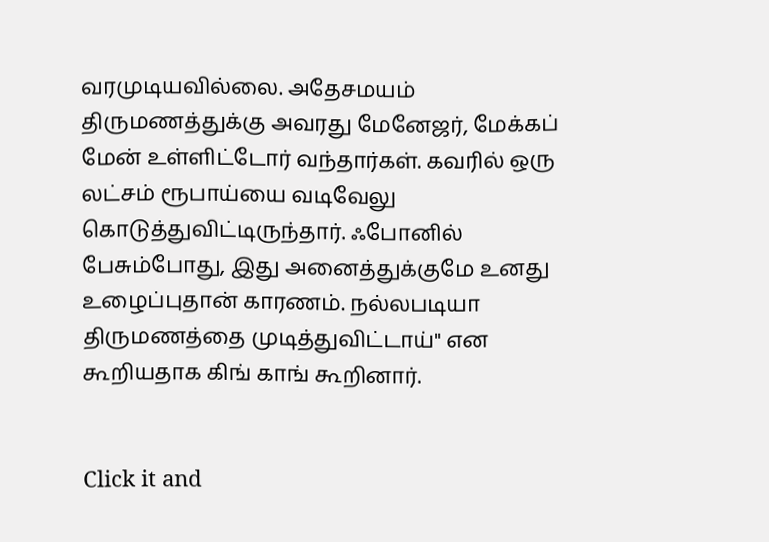வரமுடியவில்லை. அதேசமயம் திருமணத்துக்கு அவரது மேனேஜர், மேக்கப் மேன் உள்ளிட்டோர் வந்தார்கள். கவரில் ஒரு லட்சம் ரூபாய்யை வடிவேலு கொடுத்துவிட்டிருந்தார். ஃபோனில் பேசும்போது, இது அனைத்துக்குமே உனது உழைப்புதான் காரணம். நல்லபடியா திருமணத்தை முடித்துவிட்டாய்" என கூறியதாக கிங் காங் கூறினார்.


Click it and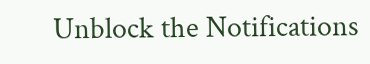Unblock the Notifications